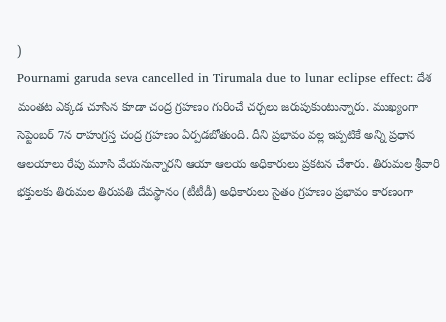)
Pournami garuda seva cancelled in Tirumala due to lunar eclipse effect: దేశ మంతట ఎక్కడ చూసిన కూడా చంద్ర గ్రహణం గురించే చర్చలు జరుపుకుంటున్నారు. ముఖ్యంగా సెప్టెంబర్ 7న రాహుగ్రస్త చంద్ర గ్రహణం ఏర్పడబోతుంది. దీని ప్రభావం వల్ల ఇప్పటికే అన్ని ప్రధాన ఆలయాలు రేపు మూసి వేయనున్నారని ఆయా ఆలయ అధికారులు ప్రకటన చేశారు. తిరుమల శ్రీవారి భక్తులకు తిరుమల తిరుపతి దేవస్థానం (టీటీడీ) అధికారులు సైతం గ్రహణం ప్రభావం కారణంగా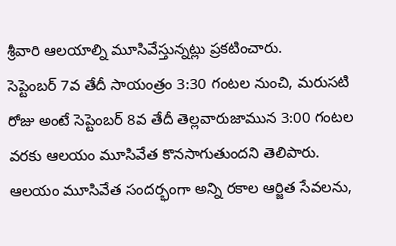శ్రీవారి ఆలయాల్ని మూసివేస్తున్నట్లు ప్రకటించారు.
సెప్టెంబర్ 7వ తేదీ సాయంత్రం 3:30 గంటల నుంచి, మరుసటి రోజు అంటే సెప్టెంబర్ 8వ తేదీ తెల్లవారుజామున 3:00 గంటల వరకు ఆలయం మూసివేత కొనసాగుతుందని తెలిపారు. ఆలయం మూసివేత సందర్భంగా అన్ని రకాల ఆర్జిత సేవలను,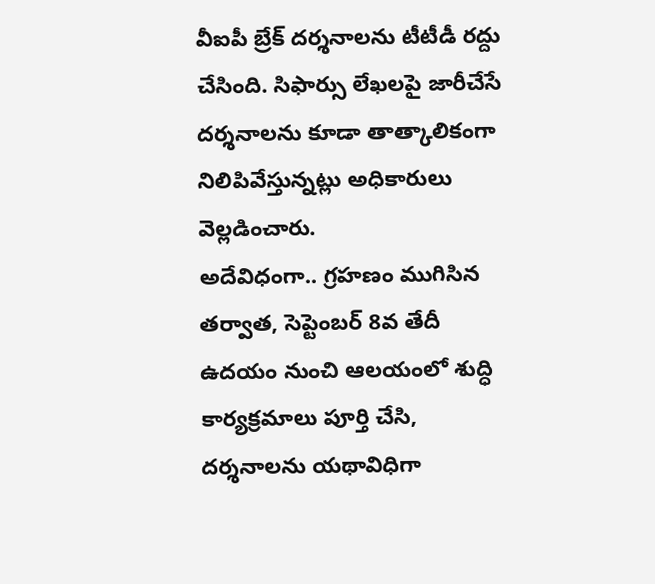వీఐపీ బ్రేక్ దర్శనాలను టీటీడీ రద్దు చేసింది. సిఫార్సు లేఖలపై జారీచేసే దర్శనాలను కూడా తాత్కాలికంగా నిలిపివేస్తున్నట్లు అధికారులు వెల్లడించారు.
అదేవిధంగా.. గ్రహణం ముగిసిన తర్వాత, సెప్టెంబర్ 8వ తేదీ ఉదయం నుంచి ఆలయంలో శుద్ధి కార్యక్రమాలు పూర్తి చేసి, దర్శనాలను యథావిధిగా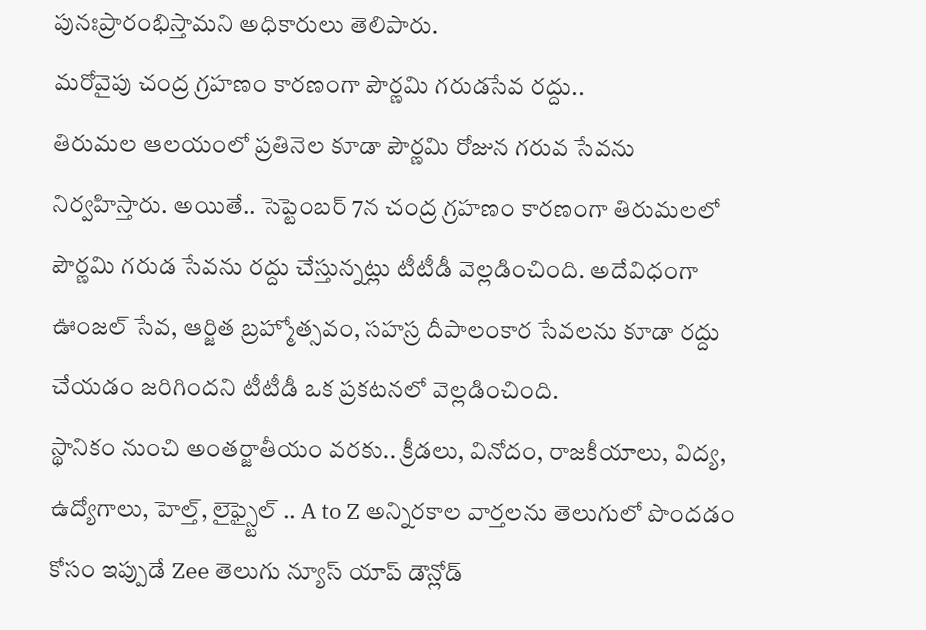పునఃప్రారంభిస్తామని అధికారులు తెలిపారు.
మరోవైపు చంద్ర గ్రహణం కారణంగా పౌర్ణమి గరుడసేవ రద్దు..
తిరుమల ఆలయంలో ప్రతినెల కూడా పౌర్ణమి రోజున గరువ సేవను నిర్వహిస్తారు. అయితే.. సెప్టెంబర్ 7న చంద్ర గ్రహణం కారణంగా తిరుమలలో పౌర్ణమి గరుడ సేవను రద్దు చేస్తున్నట్లు టీటీడీ వెల్లడించింది. అదేవిధంగా ఊంజల్ సేవ, ఆర్జిత బ్రహ్మోత్సవం, సహస్ర దీపాలంకార సేవలను కూడా రద్దు చేయడం జరిగిందని టీటీడీ ఒక ప్రకటనలో వెల్లడించింది.
స్థానికం నుంచి అంతర్జాతీయం వరకు.. క్రీడలు, వినోదం, రాజకీయాలు, విద్య, ఉద్యోగాలు, హెల్త్, లైఫ్స్టైల్ .. A to Z అన్నిరకాల వార్తలను తెలుగులో పొందడం కోసం ఇప్పుడే Zee తెలుగు న్యూస్ యాప్ డౌన్లోడ్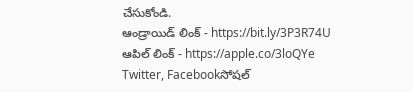చేసుకోండి.
ఆండ్రాయిడ్ లింక్ - https://bit.ly/3P3R74U
ఆపిల్ లింక్ - https://apple.co/3loQYe
Twitter, Facebookసోషల్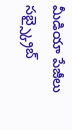మీడియా పేజీలు సబ్స్క్రైబ్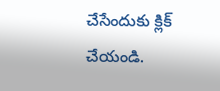చేసేందుకు క్లిక్ చేయండి.